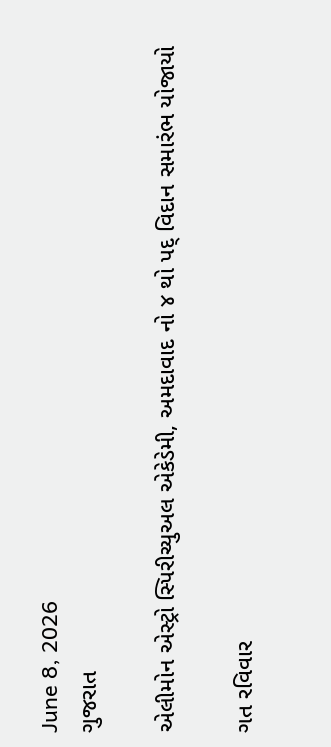June 8, 2026
ગુજરાત

એલીમોન એસ્ટ્રો સ્પિરીચ્યુઅલ એકેડેમી, અમદાવાદ નો ૪ થો પદ્ વિદાન સમારંભ યોજાયો

ગત રવિવાર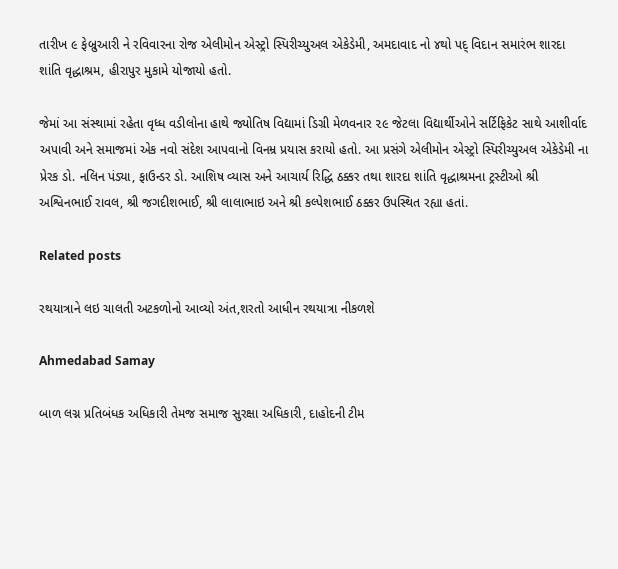તારીખ ૯ ફેબ્રુઆરી ને રવિવારના રોજ એલીમોન એસ્ટ્રો સ્પિરીચ્યુઅલ એકેડેમી, અમદાવાદ નો ૪થો પદ્ વિદાન સમારંભ શારદા શાંતિ વૃદ્ધાશ્રમ, હીરાપુર મુકામે યોજાયો હતો.

જેમાં આ સંસ્થામાં રહેતા વૃધ્ધ વડીલોના હાથે જ્યોતિષ વિદ્યામાં ડિગ્રી મેળવનાર ૨૯ જેટલા વિદ્યાર્થીઓને સર્ટિફિકેટ સાથે આશીર્વાદ અપાવી અને સમાજમાં એક નવો સંદેશ આપવાનો વિનમ્ર પ્રયાસ કરાયો હતો. આ પ્રસંગે એલીમોન એસ્ટ્રો સ્પિરીચ્યુઅલ એકેડેમી ના પ્રેરક ડો. નલિન પંડ્યા, ફાઉન્ડર ડો. આશિષ વ્યાસ અને આચાર્ય રિદ્ધિ ઠક્કર તથા શારદા શાંતિ વૃદ્ધાશ્રમના ટ્રસ્ટીઓ શ્રી અશ્વિનભાઈ રાવલ, શ્રી જગદીશભાઈ, શ્રી લાલાભાઇ અને શ્રી કલ્પેશભાઈ ઠક્કર ઉપસ્થિત રહ્યા હતાં.

Related posts

રથયાત્રાને લઇ ચાલતી અટકળોનો આવ્યો અંત,શરતો આધીન રથયાત્રા નીકળશે

Ahmedabad Samay

બાળ લગ્ન પ્રતિબંધક અધિકારી તેમજ સમાજ સુરક્ષા અધિકારી, દાહોદની ટીમ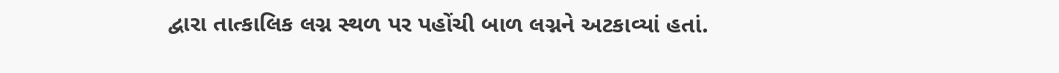દ્વારા તાત્કાલિક લગ્ન સ્થળ પર પહોંચી બાળ લગ્નને અટકાવ્યાં હતાં.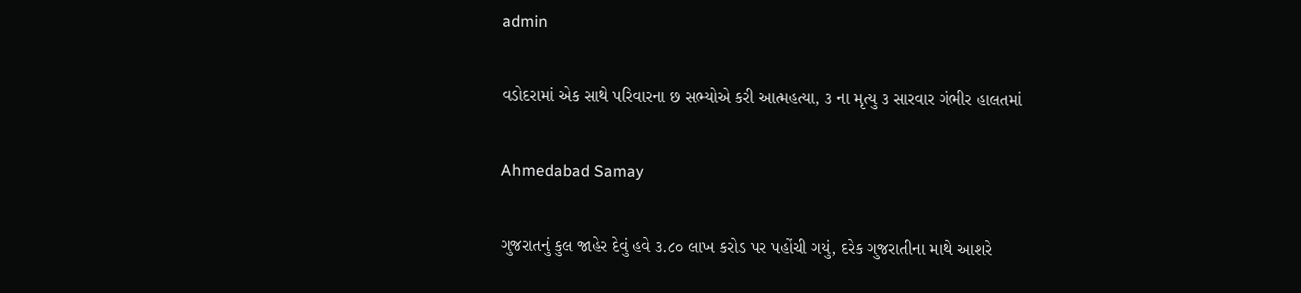admin

વડોદરામાં એક સાથે પરિવારના છ સભ્યોએ કરી આત્મહત્યા, ૩ ના મૃત્યુ ૩ સારવાર ગંભીર હાલતમાં

Ahmedabad Samay

ગુજરાતનું કુલ જાહેર દેવું હવે ૩.૮૦ લાખ કરોડ પર પહોંચી ગયું, દરેક ગુજરાતીના માથે આશરે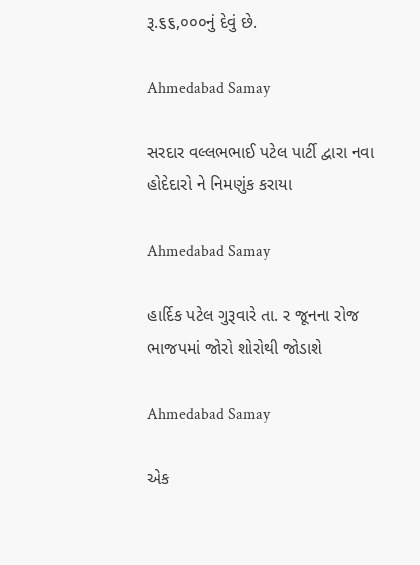રૂ.૬૬,૦૦૦નું દેવું છે.

Ahmedabad Samay

સરદાર વલ્લભભાઈ પટેલ પાર્ટી દ્વારા નવા હોદેદારો ને નિમણુંક કરાયા

Ahmedabad Samay

હાર્દિક પટેલ ગુરૂવારે તા. ર જૂનના રોજ ભાજપમાં જોરો શોરોથી જોડાશે

Ahmedabad Samay

એક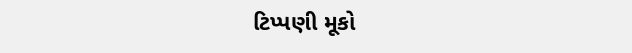ટિપ્પણી મૂકો